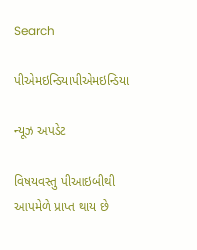Search

પીએમઇન્ડિયાપીએમઇન્ડિયા

ન્યૂઝ અપડેટ

વિષયવસ્તુ પીઆઇબીથી આપમેળે પ્રાપ્ત થાય છે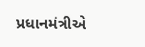પ્રધાનમંત્રીએ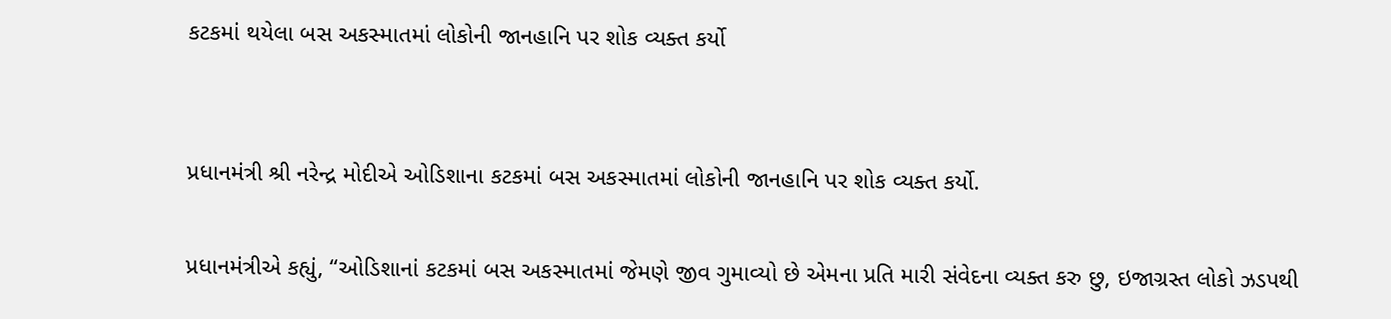કટકમાં થયેલા બસ અકસ્માતમાં લોકોની જાનહાનિ પર શોક વ્યક્ત કર્યો


પ્રધાનમંત્રી શ્રી નરેન્દ્ર મોદીએ ઓડિશાના કટકમાં બસ અકસ્માતમાં લોકોની જાનહાનિ પર શોક વ્યક્ત કર્યો.

પ્રધાનમંત્રીએ કહ્યું, “ઓડિશાનાં કટકમાં બસ અકસ્માતમાં જેમણે જીવ ગુમાવ્યો છે એમના પ્રતિ મારી સંવેદના વ્યક્ત કરુ છુ, ઇજાગ્રસ્ત લોકો ઝડપથી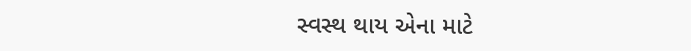સ્વસ્થ થાય એના માટે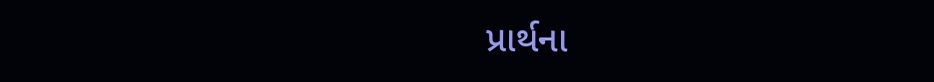પ્રાર્થના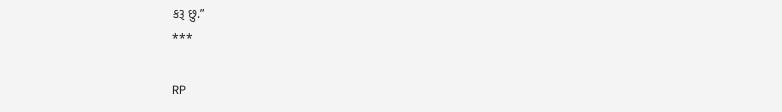કરૂ છુ.”
***

RP